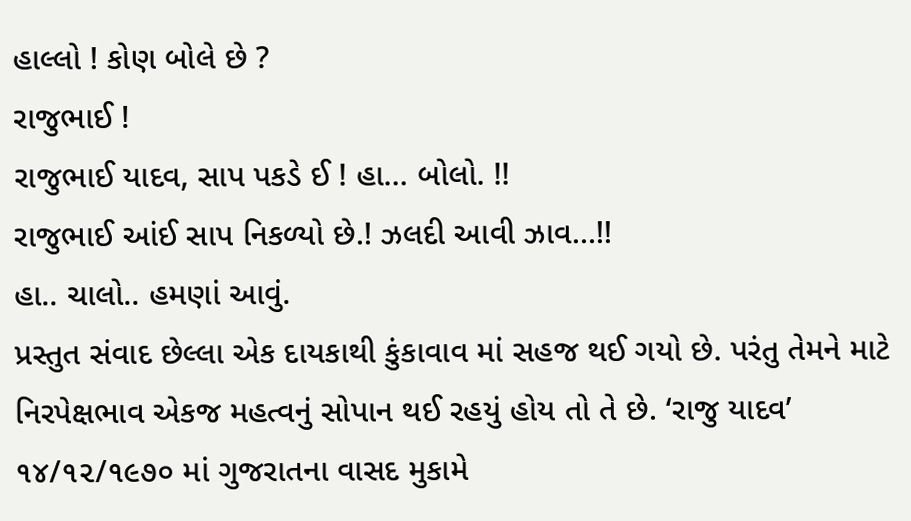હાલ્લો ! કોણ બોલે છે ?
રાજુભાઈ !
રાજુભાઈ યાદવ, સાપ પકડે ઈ ! હા… બોલો. !!
રાજુભાઈ આંઈ સાપ નિકળ્યો છે.! ઝલદી આવી ઝાવ…!!
હા.. ચાલો.. હમણાં આવું.
પ્રસ્તુત સંવાદ છેલ્લા એક દાયકાથી કુંકાવાવ માં સહજ થઈ ગયો છે. પરંતુ તેમને માટે નિરપેક્ષભાવ એકજ મહત્વનું સોપાન થઈ રહયું હોય તો તે છે. ‘રાજુ યાદવ’ ૧૪/૧૨/૧૯૭૦ માં ગુજરાતના વાસદ મુકામે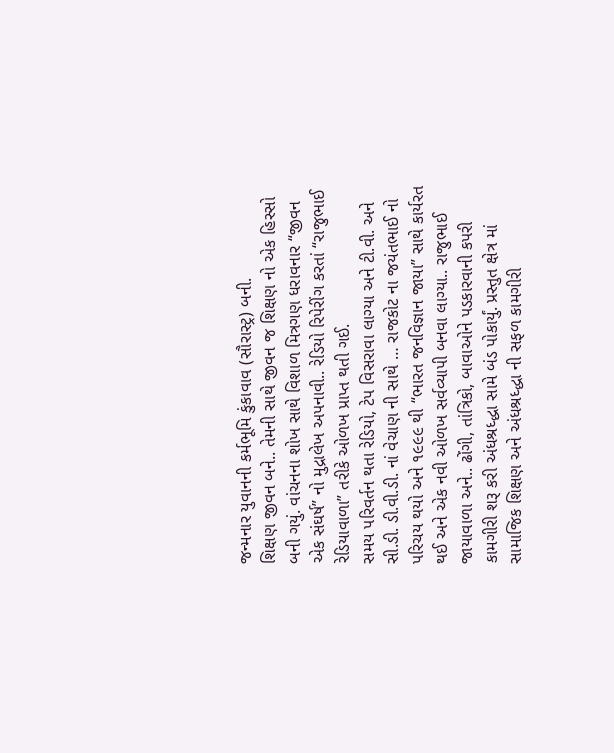જન્મનાર યુવાનની કર્મભૂમિ કુંકાવાવ (સૌરાસ્ટ્ર) બની.
શિક્ષણ જીવન બને.. તેમની સાથે જીવન જ શિક્ષણ નો એક હિસ્સો બની ગયું. વાંચનના શોખ સાથે વિશાળ મિત્રગણ ધરાવનાર “જીવન એક સંઘર્ષ” નો મુદ્રાલેખ અપનાવી.. રેડિયો રિપેરીંગ કરતાં “રાજુભાઈ રેડિયાવાળા” તરીકે ઓળખ પ્રાપ્ત થતી ગઈ.
સમય પરિવર્તન થતા રેડિયો, ટેપ વિસરાવા લાગ્યા અને ટી.વી. અને સી.ડી. ડી.વી.ડી. નાં વેચાણ ની સાથે … રાજકોટ ના જયંતભાઈ નો પરિચય થયો અને ૧૯૯૯ થી “ભારત જનવિજ્ઞાન જાયા” સાથે કાર્યરત થઈ અને એક નવી ઓળખ સર્વવ્યાપી બનવા લાગ્યા.. રાજુભાઈ જાયાવાળા અને.. ઢોંગી, તાંત્રિકો, બાવાઓને પડકારવાની કપરી કામગીરી શરૂ કરી અંધશ્રધ્દ્ધા સામે બંડ પોકાર્યું. પ્રસ્તુત ક્ષેત્ર માં સામાજિક શિક્ષણ અને અંધશ્રધ્દ્ધા ની સફળ કામગીરી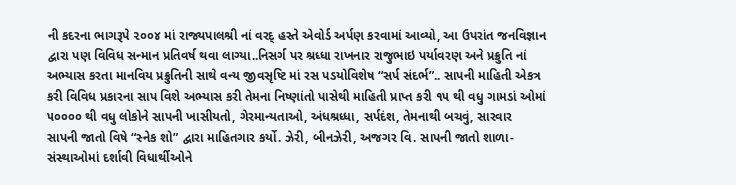ની કદરના ભાગરૂપે ૨૦૦૪ માં રાજ્યપાલશ્રી નાં વરદ્ હસ્તે એવોર્ડ અર્પણ કરવામાં આવ્યો, આ ઉપરાંત જનવિજ્ઞાન દ્વારા પણ વિવિધ સન્માન પ્રતિવર્ષ થવા લાગ્યા..નિસર્ગ પર શ્રધ્ધા રાખનાર રાજુભાઇ પર્યાવરણ અને પ્રક્રુતિ નાં અભ્યાસ કરતા માનવિય પ્રક્રુતિની સાથે વન્ય જીવસૃષ્ટિ માં રસ પડયોવિશેષ “સર્પ સંદર્ભ”.. સાપની માહિતી એકત્ર કરી વિવિધ પ્રકારના સાપ વિશે અભ્યાસ કરી તેમના નિષ્ણાંતો પાસેથી માહિતી પ્રાપ્ત કરી ૧૫ થી વધુ ગામડાં ઓમાં ૫૦૦૦૦ થી વધુ લોકોને સાપની ખાસીયતો, ગેરમાન્યતાઓ, અંધશ્રધ્ધા, સર્પદંશ, તેમનાથી બચવું, સારવાર સાપની જાતો વિષે “સ્નેક શો” દ્વારા માહિતગાર કર્યો. ઝેરી, બીનઝેરી, અજગર વિ. સાપની જાતો શાળા-સંસ્થાઓમાં દર્શાવી વિધાર્થીઓને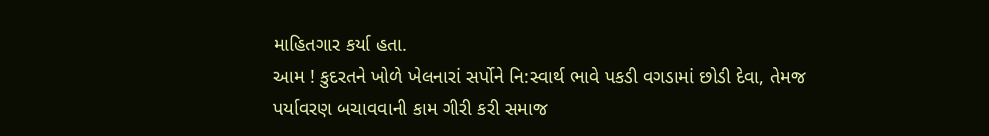માહિતગાર કર્યા હતા.
આમ ! કુદરતને ખોળે ખેલનારાં સર્પોને નિ:સ્વાર્થ ભાવે પકડી વગડામાં છોડી દેવા, તેમજ પર્યાવરણ બચાવવાની કામ ગીરી કરી સમાજ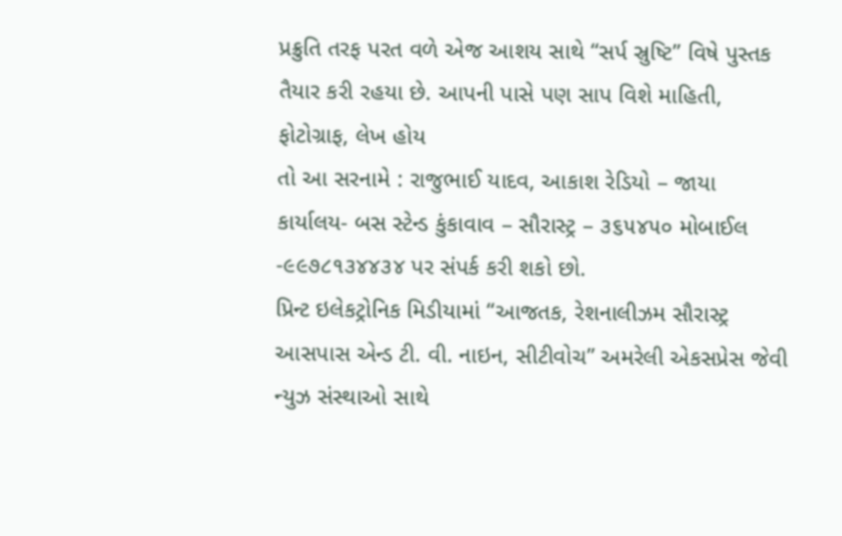પ્રક્રુતિ તરફ પરત વળે એજ આશય સાથે “સર્પ સ્રુષ્ટિ” વિષે પુસ્તક તૈયાર કરી રહયા છે. આપની પાસે પણ સાપ વિશે માહિતી, ફોટોગ્રાફ, લેખ હોય
તો આ સરનામે : રાજુભાઈ યાદવ, આકાશ રેડિયો – જાયા કાર્યાલય- બસ સ્ટેન્ડ કુંકાવાવ – સૌરાસ્ટ્ર – ૩૬૫૪૫૦ મોબાઈલ -૯૯૭૮૧૩૪૪૩૪ પર સંપર્ક કરી શકો છો.
પ્રિન્ટ ઇલેકટ્રોનિક મિડીયામાં “આજતક, રેશનાલીઝમ સૌરાસ્ટ્ર આસપાસ એન્ડ ટી. વી. નાઇન, સીટીવોચ” અમરેલી એકસપ્રેસ જેવી ન્યુઝ સંસ્થાઓ સાથે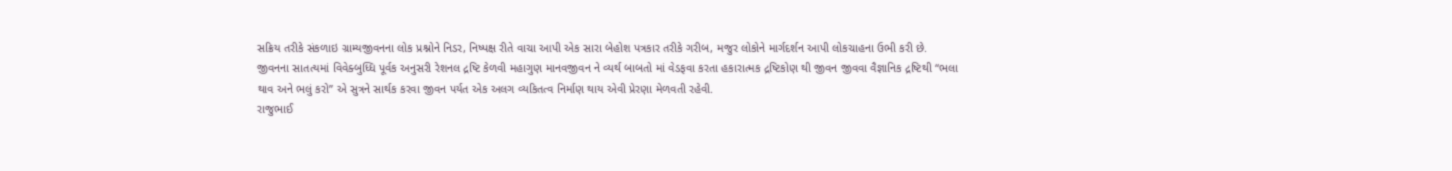સક્રિય તરીકે સંકળાઇ ગ્રામ્યજીવનના લોક પ્રશ્નોને નિડર, નિષ્પક્ષ રીતે વાચા આપી એક સારા બેહોશ પત્રકાર તરીકે ગરીબ, મજુર લોકોને માર્ગદર્શન આપી લોકચાહના ઉભી કરી છે.
જીવનના સાતત્યમાં વિવેક્બુધ્ધિ પૂર્વક અનુસરી રેશનલ દ્રષ્ટિ કેળવી મહાગુણ માનવજીવન ને વ્યર્થ બાબતો માં વેડફવા કરતા હકારાત્મક દ્રષ્ટિકોણ થી જીવન જીવવા વૈજ્ઞાનિક દ્રષ્ટિથી “ભલા થાવ અને ભલું કરો” એ સુત્રને સાર્થક કરવા જીવન પર્યત એક અલગ વ્યકિતત્વ નિર્માણ થાય એવી પ્રેરણા મેળવતી રહેવી.
રાજુભાઈ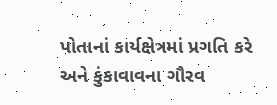પોતાનાં કાર્યક્ષેત્રમાં પ્રગતિ કરે અને કુંકાવાવના ગૌરવ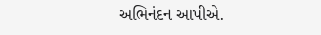અભિનંદન આપીએ.